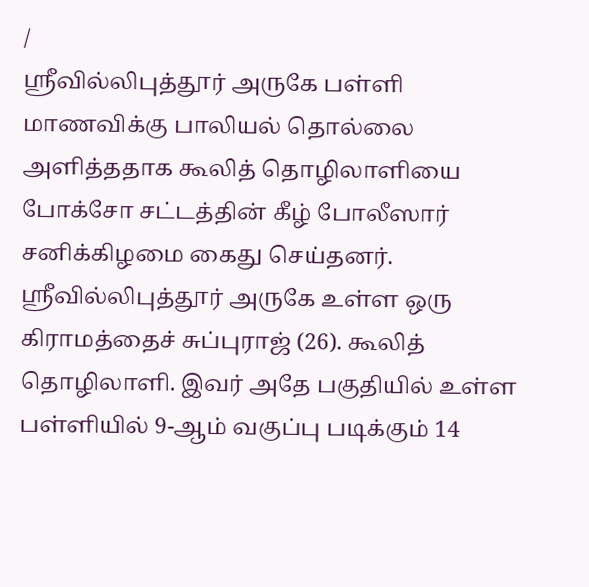/
ஸ்ரீவில்லிபுத்தூர் அருகே பள்ளி மாணவிக்கு பாலியல் தொல்லை அளித்ததாக கூலித் தொழிலாளியை போக்சோ சட்டத்தின் கீழ் போலீஸார் சனிக்கிழமை கைது செய்தனர்.
ஸ்ரீவில்லிபுத்தூர் அருகே உள்ள ஒரு கிராமத்தைச் சுப்புராஜ் (26). கூலித் தொழிலாளி. இவர் அதே பகுதியில் உள்ள பள்ளியில் 9-ஆம் வகுப்பு படிக்கும் 14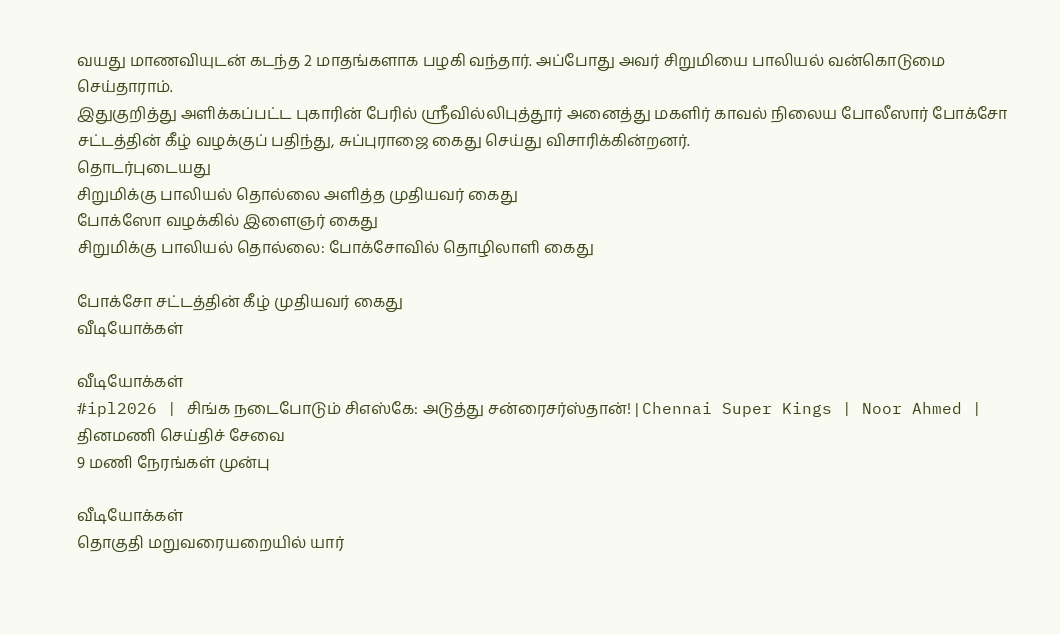வயது மாணவியுடன் கடந்த 2 மாதங்களாக பழகி வந்தார். அப்போது அவர் சிறுமியை பாலியல் வன்கொடுமை செய்தாராம்.
இதுகுறித்து அளிக்கப்பட்ட புகாரின் பேரில் ஸ்ரீவில்லிபுத்தூர் அனைத்து மகளிர் காவல் நிலைய போலீஸார் போக்சோ சட்டத்தின் கீழ் வழக்குப் பதிந்து, சுப்புராஜை கைது செய்து விசாரிக்கின்றனர்.
தொடர்புடையது
சிறுமிக்கு பாலியல் தொல்லை அளித்த முதியவர் கைது
போக்ஸோ வழக்கில் இளைஞர் கைது
சிறுமிக்கு பாலியல் தொல்லை: போக்சோவில் தொழிலாளி கைது

போக்சோ சட்டத்தின் கீழ் முதியவர் கைது
வீடியோக்கள்

வீடியோக்கள்
#ipl2026 | சிங்க நடைபோடும் சிஎஸ்கே: அடுத்து சன்ரைசர்ஸ்தான்! | Chennai Super Kings | Noor Ahmed |
தினமணி செய்திச் சேவை
9 மணி நேரங்கள் முன்பு

வீடியோக்கள்
தொகுதி மறுவரையறையில் யார்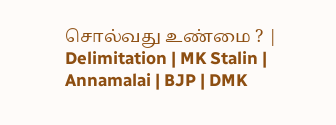சொல்வது உண்மை ? | Delimitation | MK Stalin | Annamalai | BJP | DMK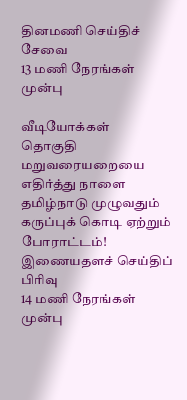தினமணி செய்திச் சேவை
13 மணி நேரங்கள் முன்பு

வீடியோக்கள்
தொகுதி மறுவரையறையை எதிர்த்து நாளை தமிழ்நாடு முழுவதும் கருப்புக் கொடி ஏற்றும் போராட்டம்!
இணையதளச் செய்திப் பிரிவு
14 மணி நேரங்கள் முன்பு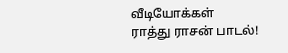வீடியோக்கள்
ராத்து ராசன் பாடல்!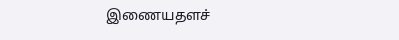இணையதளச்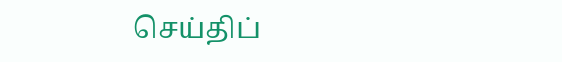செய்திப்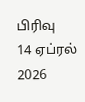பிரிவு
14 ஏப்ரல் 2026